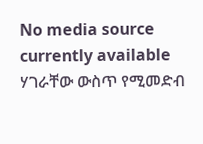No media source currently available
ሃገራቸው ውስጥ የሚመድብ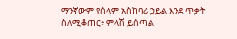ማንኛውም የሰላም አስከባሪ ኃይል እንደ ጥቃት ስለሚቆጠር፥ ምላሽ ይሰጣል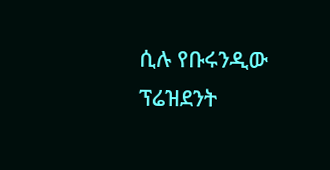ሲሉ የቡሩንዲው ፕሬዝደንት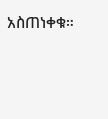አስጠነቀቁ።